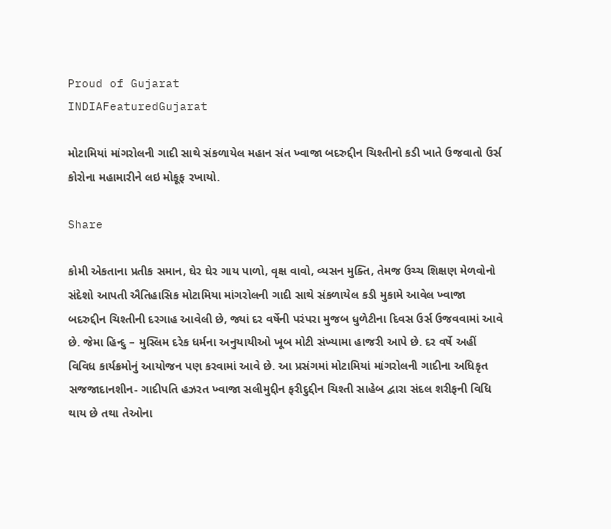Proud of Gujarat
INDIAFeaturedGujarat

મોટામિયાં માંગરોલની ગાદી સાથે સંકળાયેલ મહાન સંત ખ્વાજા બદરુદ્દીન ચિશ્તીનો કડી ખાતે ઉજવાતો ઉર્સ કોરોના મહામારીને લઇ મોકૂફ રખાયો.

Share

કોમી એકતાના પ્રતીક સમાન, ઘેર ઘેર ગાય પાળો, વૃક્ષ વાવો, વ્યસન મુક્તિ, તેમજ ઉચ્ચ શિક્ષણ મેળવોનો સંદેશો આપતી ઐતિહાસિક મોટામિયા માંગરોલની ગાદી સાથે સંકળાયેલ કડી મુકામે આવેલ ખ્વાજા બદરુદ્દીન ચિશ્તીની દરગાહ આવેલી છે, જ્યાં દર વર્ષેની પરંપરા મુજબ ધુળેટીના દિવસ ઉર્સ ઉજવવામાં આવે છે. જેમા હિન્દુ – મુસ્લિમ દરેક ધર્મના અનુયાયીઓ ખૂબ મોટી સંખ્યામા હાજરી આપે છે. દર વર્ષે અહીં વિવિધ કાર્યક્રમોનું આયોજન પણ કરવામાં આવે છે. આ પ્રસંગમાં મોટામિયાં માંગરોલની ગાદીના અધિકૃત સજજાદાનશીન- ગાદીપતિ હઝરત ખ્વાજા સલીમુદ્દીન ફરીદુદ્દીન ચિશ્તી સાહેબ દ્વારા સંદલ શરીફની વિધિ થાય છે તથા તેઓના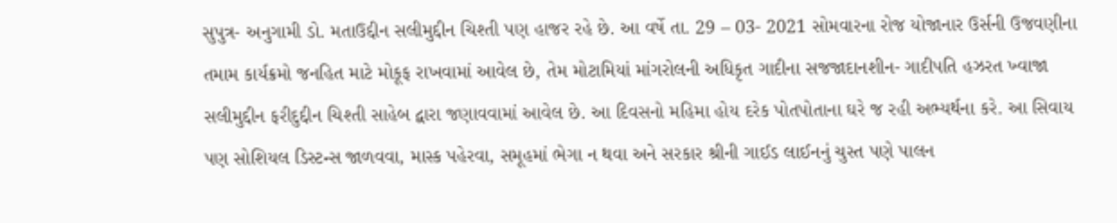સુપુત્ર- અનુગામી ડો. મતાઉદ્દીન સલીમુદ્દીન ચિશ્તી પણ હાજર રહે છે. આ વર્ષે તા. 29 – 03- 2021 સોમવારના રોજ યોજાનાર ઉર્સની ઉજવણીના તમામ કાર્યક્રમો જનહિત માટે મોકૂફ રાખવામાં આવેલ છે, તેમ મોટામિયાં માંગરોલની અધિકૃત ગાદીના સજજાદાનશીન- ગાદીપતિ હઝરત ખ્વાજા સલીમુદ્દીન ફરીદુદ્દીન ચિશ્તી સાહેબ દ્વારા જણાવવામાં આવેલ છે. આ દિવસનો મહિમા હોય દરેક પોતપોતાના ઘરે જ રહી અભ્યર્થના કરે. આ સિવાય પણ સોશિયલ ડિસ્ટન્સ જાળવવા, માસ્ક પહેરવા, સમૂહમાં ભેગા ન થવા અને સરકાર શ્રીની ગાઈડ લાઈનનું ચુસ્ત પણે પાલન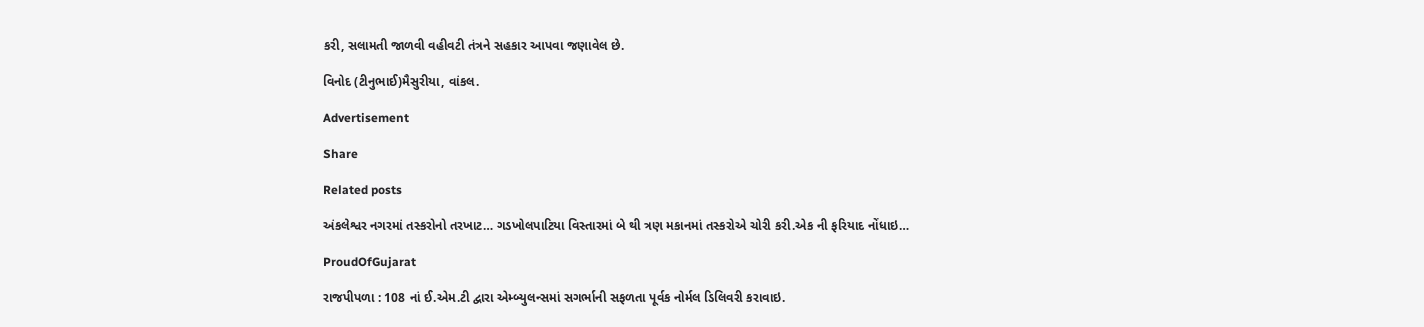કરી, સલામતી જાળવી વહીવટી તંત્રને સહકાર આપવા જણાવેલ છે.

વિનોદ (ટીનુભાઈ)મૈસુરીયા, વાંકલ.

Advertisement

Share

Related posts

અંકલેશ્વર નગરમાં તસ્કરોનો તરખાટ… ગડખોલપાટિયા વિસ્તારમાં બે થી ત્રણ મકાનમાં તસ્કરોએ ચોરી કરી.એક ની ફરિયાદ નોંધાઇ…

ProudOfGujarat

રાજપીપળા : 108 નાં ઈ.એમ.ટી દ્વારા એમ્બ્યુલન્સમાં સગર્ભાની સફળતા પૂર્વક નોર્મલ ડિલિવરી કરાવાઇ.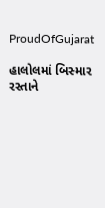ProudOfGujarat

હાલોલમાં બિસ્માર રસ્તાને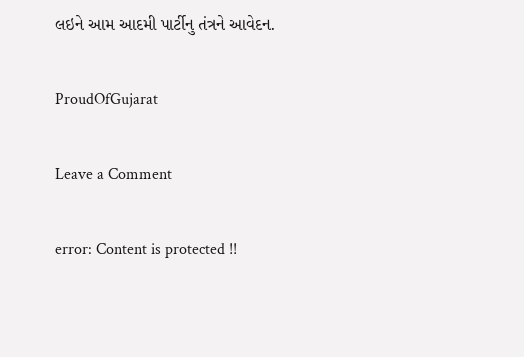લઇને આમ આદમી પાર્ટીનુ તંત્રને આવેદન.

ProudOfGujarat

Leave a Comment

error: Content is protected !!